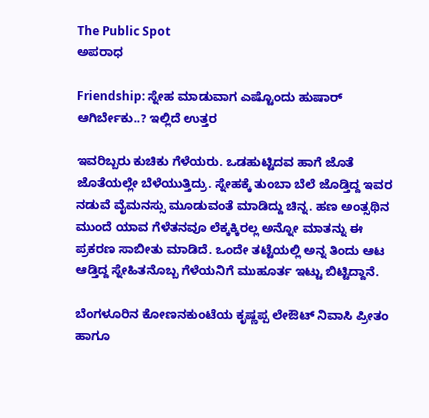The Public Spot
ಅಪರಾಧ

Friendship: ಸ್ನೇಹ ಮಾಡುವಾಗ ಎಷ್ಟೊಂದು ಹುಷಾರ್ ಆಗಿರ್ಬೇಕು..? ಇಲ್ಲಿದೆ ಉತ್ತರ

ಇವರಿಬ್ಬರು ಕುಚಿಕು ಗೆಳೆಯರು. ಒಡಹುಟ್ಟಿದವ ಹಾಗೆ ಜೊತೆ ಜೊತೆಯಲ್ಲೇ ಬೆಳೆಯುತ್ತಿದ್ರು. ಸ್ನೇಹಕ್ಕೆ ತುಂಬಾ ಬೆಲೆ ಜೊಡ್ತಿದ್ದ ಇವರ ನಡುವೆ ವೈಮನಸ್ಸು ಮೂಡುವಂತೆ ಮಾಡಿದ್ದು ಚಿನ್ನ. ಹಣ ಅಂತ್ಸಥಿನ ಮುಂದೆ ಯಾವ ಗೆಳೆತನವೂ ಲೆಕ್ಕಕ್ಕಿರಲ್ಲ ಅನ್ನೋ ಮಾತನ್ನು ಈ ಪ್ರಕರಣ ಸಾಬೀತು ಮಾಡಿದೆ. ಒಂದೇ ತಟ್ಟೆಯಲ್ಲಿ ಅನ್ನ ತಿಂದು ಆಟ ಆಡ್ತಿದ್ದ ಸ್ನೇಹಿತನೊಬ್ಬ ಗೆಳೆಯನಿಗೆ ಮುಹೂರ್ತ ಇಟ್ಟು ಬಿಟ್ಟಿದ್ದಾನೆ.

ಬೆಂಗಳೂರಿನ ಕೋಣನಕುಂಟೆಯ ಕೃಷ್ಣಪ್ಪ ಲೇಔಟ್‌ ನಿವಾಸಿ ಪ್ರೀತಂ ಹಾಗೂ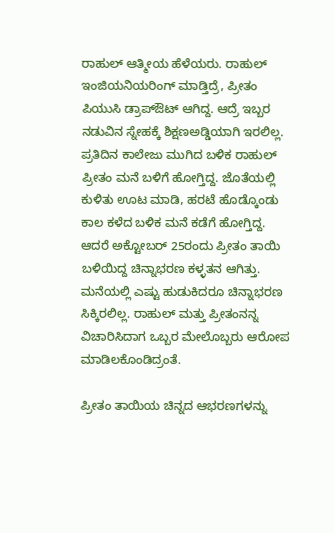ರಾಹುಲ್ ಆತ್ಮೀಯ ಹೆಳೆಯರು. ರಾಹುಲ್‌‌ ಇಂಜಿಯನಿಯರಿಂಗ್‌ ಮಾಡ್ತಿದ್ರೆ, ಪ್ರೀತಂ ಪಿಯುಸಿ ಡ್ರಾಪ್‌ಔಟ್ ಆಗಿದ್ದ. ಆದ್ರೆ ಇಬ್ಬರ ನಡುವಿನ ಸ್ನೇಹಕ್ಕೆ ಶಿಕ್ಷಣಅಡ್ಡಿಯಾಗಿ ಇರಲಿಲ್ಲ. ಪ್ರತಿದಿನ ಕಾಲೇಜು ಮುಗಿದ ಬಳಿಕ ರಾಹುಲ್‌ ಪ್ರೀತಂ ಮನೆ ಬಳಿಗೆ ಹೋಗ್ತಿದ್ದ. ಜೊತೆಯಲ್ಲಿ ಕುಳಿತು ಊಟ ಮಾಡಿ, ಹರಟೆ ಹೊಡ್ಕೊಂಡು ಕಾಲ ಕಳೆದ ಬಳಿಕ ಮನೆ ಕಡೆಗೆ ಹೋಗ್ತಿದ್ದ. ಆದರೆ ಅಕ್ಟೋಬರ್ 25ರಂದು ಪ್ರೀತಂ ತಾಯಿ ಬಳಿಯಿದ್ದ ಚಿನ್ನಾಭರಣ ಕಳ್ಳತನ ಆಗಿತ್ತು. ಮನೆಯಲ್ಲಿ ಎಷ್ಟು ಹುಡುಕಿದರೂ ಚಿನ್ನಾಭರಣ ಸಿಕ್ಕಿರಲಿಲ್ಲ. ರಾಹುಲ್‌ ಮತ್ತು ಪ್ರೀತಂನನ್ನ ವಿಚಾರಿಸಿದಾಗ ಒಬ್ಬರ ಮೇಲೊಬ್ಬರು ಆರೋಪ ಮಾಡಿಲಕೊಂಡಿದ್ರಂತೆ.

ಪ್ರೀತಂ ತಾಯಿಯ ಚಿನ್ನದ ಆಭರಣಗಳನ್ನು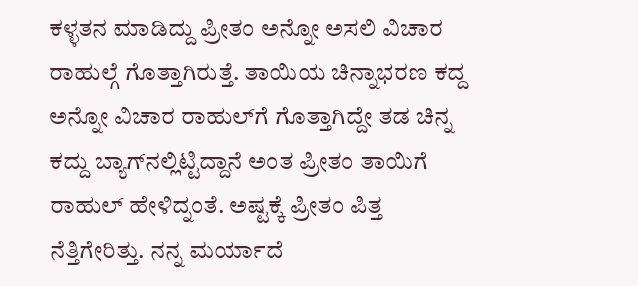ಕಳ್ಳತನ ಮಾಡಿದ್ದು ಪ್ರೀತಂ ಅನ್ನೋ ಅಸಲಿ ವಿಚಾರ ರಾಹುಲ್ಗೆ ಗೊತ್ತಾಗಿರುತ್ತೆ. ತಾಯಿಯ ಚಿನ್ನಾಭರಣ ಕದ್ದ ಅನ್ನೋ ವಿಚಾರ ರಾಹುಲ್‌ಗೆ ಗೊತ್ತಾಗಿದ್ದೇ ತಡ ಚಿನ್ನ ಕದ್ದು ಬ್ಯಾಗ್‌ನಲ್ಲಿಟ್ಟಿದ್ದಾನೆ ಅಂತ ಪ್ರೀತಂ ತಾಯಿಗೆ ರಾಹುಲ್‌ ಹೇಳಿದ್ನಂತೆ. ಅಷ್ಟಕ್ಕೆ ಪ್ರೀತಂ ಪಿತ್ತ ನೆತ್ತಿಗೇರಿತ್ತು. ನನ್ನ ಮರ್ಯಾದೆ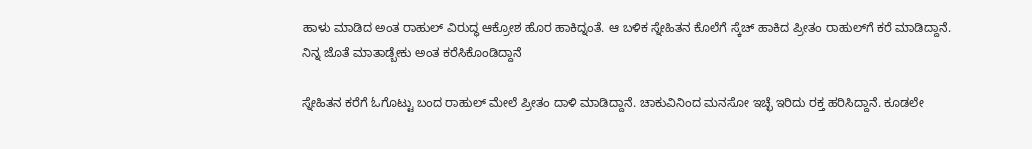ಹಾಳು ಮಾಡಿದ ಅಂತ ರಾಹುಲ್‌‌ ವಿರುದ್ಧ ಆಕ್ರೋಶ ಹೊರ ಹಾಕಿದ್ನಂತೆ. ಆ ಬಳಿಕ ಸ್ನೇಹಿತನ ಕೊಲೆಗೆ ಸ್ಕೆಚ್‌‌ ಹಾಕಿದ ಪ್ರೀತಂ ರಾಹುಲ್‌ಗೆ ಕರೆ ಮಾಡಿದ್ದಾನೆ. ನಿನ್ನ ಜೊತೆ ಮಾತಾಡ್ಬೇಕು ಅಂತ ಕರೆಸಿಕೊಂಡಿದ್ದಾನೆ

ಸ್ನೇಹಿತನ ಕರೆಗೆ ಓಗೊಟ್ಟು ಬಂದ ರಾಹುಲ್‌ ಮೇಲೆ ಪ್ರೀತಂ ದಾಳಿ ಮಾಡಿದ್ದಾನೆ. ಚಾಕುವಿನಿಂದ ಮನಸೋ ಇಚ್ಛೆ ಇರಿದು ರಕ್ತ ಹರಿಸಿದ್ದಾನೆ. ಕೂಡಲೇ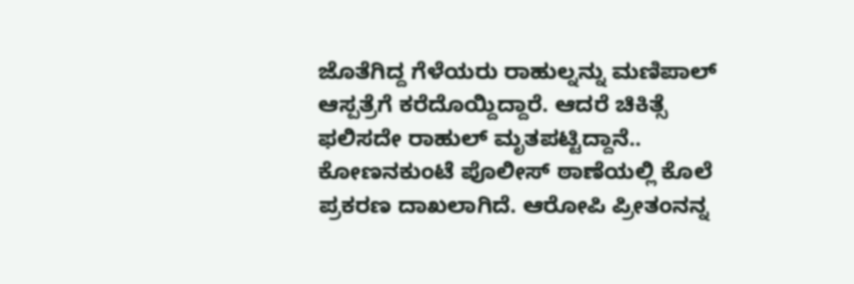ಜೊತೆಗಿದ್ದ ಗೆಳೆಯರು ರಾಹುಲ್ನನ್ನು ಮಣಿಪಾಲ್ ಆಸ್ಪತ್ರೆಗೆ ಕರೆದೊಯ್ದಿದ್ದಾರೆ. ಆದರೆ ಚಿಕಿತ್ಸೆ ಫಲಿಸದೇ ರಾಹುಲ್‌ ಮೃತಪಟ್ಟಿದ್ದಾನೆ.. ಕೋಣನಕುಂಟೆ ಪೊಲೀಸ್ ಠಾಣೆಯಲ್ಲಿ ಕೊಲೆ ಪ್ರಕರಣ ದಾಖಲಾಗಿದೆ. ಆರೋಪಿ ಪ್ರೀತಂನನ್ನ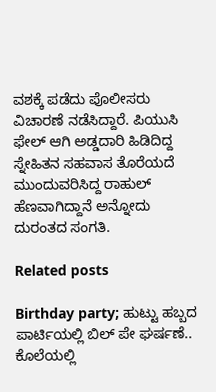ವಶಕ್ಕೆ ಪಡೆದು ಪೊಲೀಸರು ವಿಚಾರಣೆ ನಡೆಸಿದ್ದಾರೆ. ಪಿಯುಸಿ ಫೇಲ್ ಆಗಿ ಅಡ್ಡದಾರಿ ಹಿಡಿದಿದ್ದ ಸ್ನೇಹಿತನ ಸಹವಾಸ ತೊರೆಯದೆ ಮುಂದುವರಿಸಿದ್ದ ರಾಹುಲ್ ಹೆಣವಾಗಿದ್ದಾನೆ ಅನ್ನೋದು ದುರಂತದ ಸಂಗತಿ.

Related posts

Birthday party; ಹುಟ್ಟು ಹಬ್ಬದ ಪಾರ್ಟಿಯಲ್ಲಿ ಬಿಲ್ ಪೇ ಘರ್ಷಣೆ.. ಕೊಲೆಯಲ್ಲಿ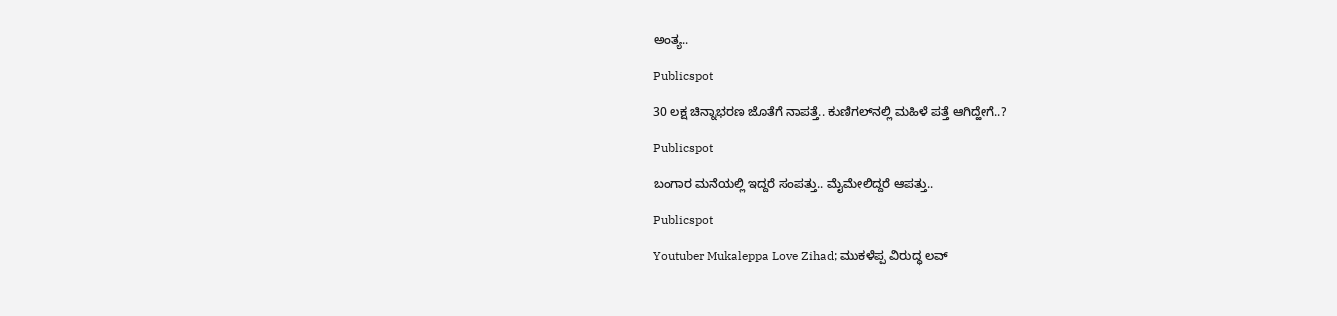ಅಂತ್ಯ..

Publicspot

30 ಲಕ್ಷ ಚಿನ್ನಾಭರಣ ಜೊತೆಗೆ ನಾಪತ್ತೆ.. ಕುಣಿಗಲ್‌ನಲ್ಲಿ ಮಹಿಳೆ ಪತ್ತೆ ಆಗಿದ್ಹೇಗೆ..?

Publicspot

ಬಂಗಾರ ಮನೆಯಲ್ಲಿ ಇದ್ದರೆ ಸಂಪತ್ತು.. ಮೈಮೇಲಿದ್ದರೆ ಆಪತ್ತು..

Publicspot

Youtuber Mukaleppa Love Zihad; ಮುಕಳೆಪ್ಪ ವಿರುದ್ಧ ಲವ್‌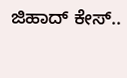ಜಿಹಾದ್‌ ಕೇಸ್‌..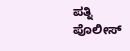ಪತ್ನಿ ಪೊಲೀಸ್‌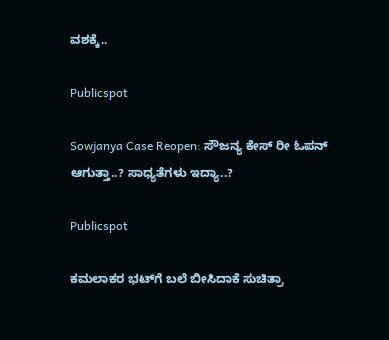ವಶಕ್ಕೆ..

Publicspot

Sowjanya Case Reopen: ಸೌಜನ್ಯ ಕೇಸ್ ರೀ ಓಪನ್ ಆಗುತ್ತಾ..? ಸಾಧ್ಯತೆಗಳು ಇದ್ಯಾ..?

Publicspot

ಕಮಲಾಕರ ಭಟ್‌ಗೆ ಬಲೆ ಬೀಸಿದಾಕೆ ಸುಚಿತ್ರಾ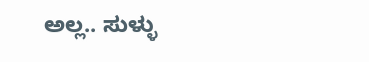ಅಲ್ಲ.. ಸುಳ್ಳು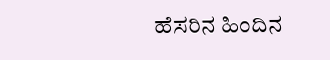ಹೆಸರಿನ ಹಿಂದಿನ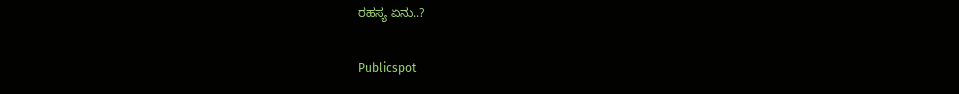ರಹಸ್ಯ ಏನು..?

Publicspot